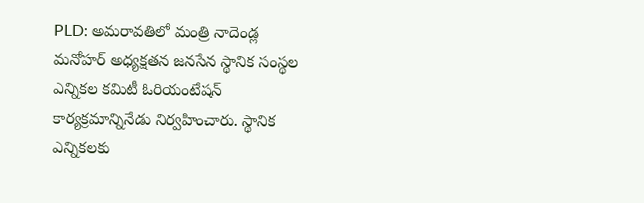PLD: అమరావతిలో మంత్రి నాదెండ్ల మనోహర్ అధ్యక్షతన జనసేన స్థానిక సంస్థల ఎన్నికల కమిటీ ఓరియంటేషన్ కార్యక్రమాన్నినేడు నిర్వహించారు. స్థానిక ఎన్నికలకు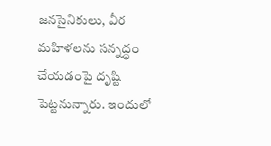జనసైనికులు, వీర మహిళలను సన్నద్ధం చేయడంపై దృష్టి పెట్టనున్నారు. ఇందులో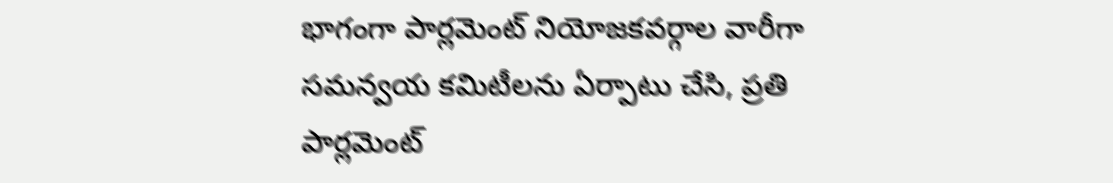భాగంగా పార్లమెంట్ నియోజకవర్గాల వారీగా సమన్వయ కమిటీలను ఏర్పాటు చేసి, ప్రతి పార్లమెంట్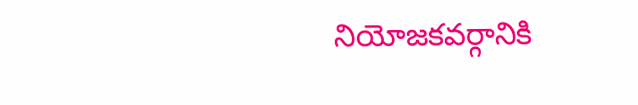నియోజకవర్గానికి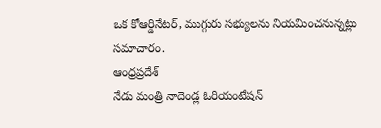ఒక కోఆర్డినేటర్, ముగ్గురు సభ్యులను నియమించనున్నట్లు సమాచారం.
ఆంధ్రప్రదేశ్
నేడు మంత్రి నాదెండ్ల ఓరియంటేషన్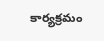కార్యక్రమం